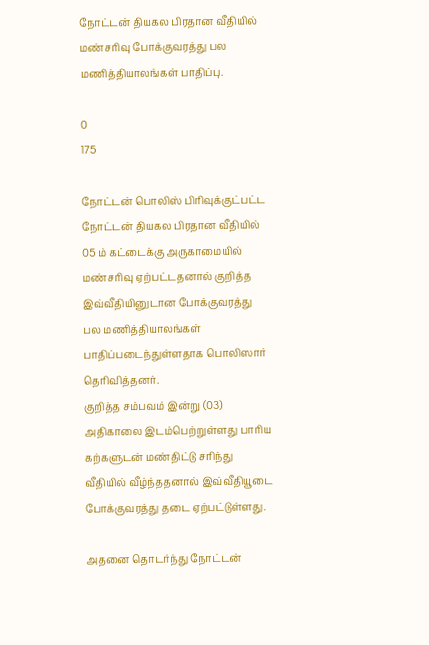நோட்டன் தியகல பிரதான வீதியில் மண்சரிவு போக்குவரத்து பல மணித்தியாலங்கள் பாதிப்பு.

0
175

நோட்டன் பொலிஸ் பிரிவுக்குட்பட்ட நோட்டன் தியகல பிரதான வீதியில் 05 ம் கட்டைக்கு அருகாமையில் மண்சரிவு ஏற்பட்டதனால் குறித்த இவ்வீதியினுடான போக்குவரத்து பல மணித்தியாலங்கள் பாதிப்படைந்துள்ளதாக பொலிஸார் தெரிவித்தனர்.
குறித்த சம்பவம் இன்று (03) அதிகாலை இடம்பெற்றுள்ளது பாரிய கற்களுடன் மண்திட்டு சரிந்து வீதியில் வீழ்ந்ததனால் இவ்வீதியூடை போக்குவரத்து தடை ஏற்பட்டுள்ளது.

அதனை தொடர்ந்து நோட்டன்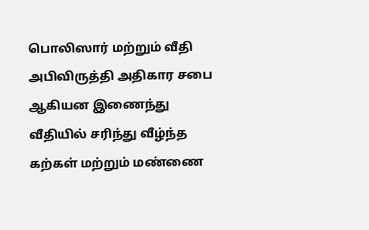பொலிஸார் மற்றும் வீதி அபிவிருத்தி அதிகார சபை ஆகியன இணைந்து வீதியில் சரிந்து வீழ்ந்த கற்கள் மற்றும் மண்ணை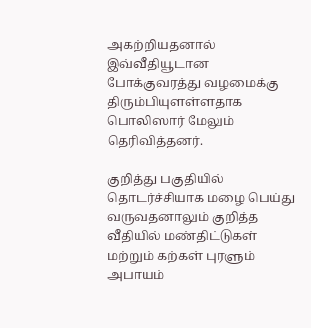அகற்றியதனால் இவ்வீதியூடான போக்குவரத்து வழமைக்கு திரும்பியுளள்ளதாக பொலிஸார் மேலும் தெரிவித்தனர்.

குறித்து பகுதியில் தொடர்ச்சியாக மழை பெய்து வருவதனாலும் குறித்த வீதியில் மண்திட்டுகள் மற்றும் கற்கள் புரளும் அபாயம்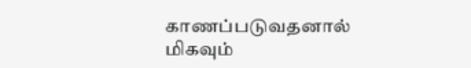காணப்படுவதனால் மிகவும்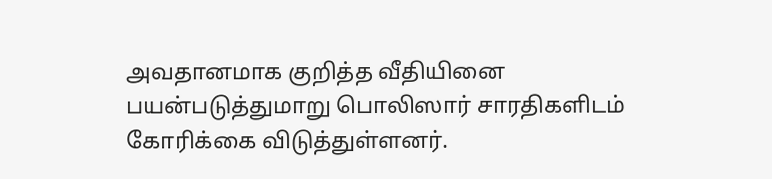அவதானமாக குறித்த வீதியினை பயன்படுத்துமாறு பொலிஸார் சாரதிகளிடம் கோரிக்கை விடுத்துள்ளனர்.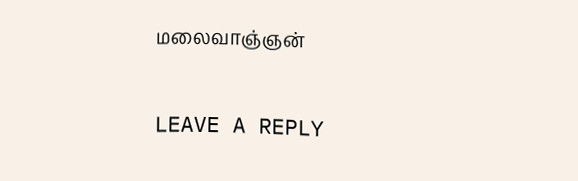மலைவாஞ்ஞன்

LEAVE A REPLY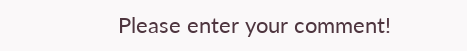Please enter your comment!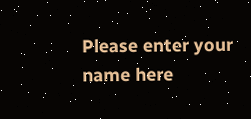Please enter your name here